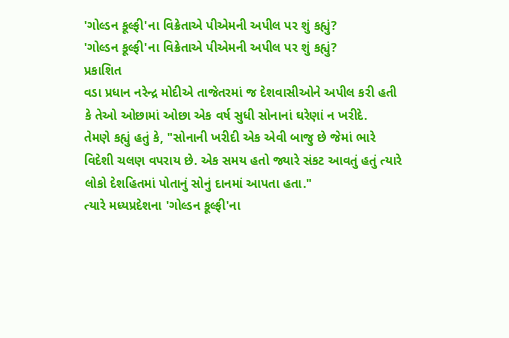'ગોલ્ડન કૂલ્ફી'ના વિક્રેતાએ પીએમની અપીલ પર શું કહ્યું?
'ગોલ્ડન કૂલ્ફી'ના વિક્રેતાએ પીએમની અપીલ પર શું કહ્યું?
પ્રકાશિત
વડા પ્રધાન નરેન્દ્ર મોદીએ તાજેતરમાં જ દેશવાસીઓને અપીલ કરી હતી કે તેઓ ઓછામાં ઓછા એક વર્ષ સુધી સોનાનાં ઘરેણાં ન ખરીદે.
તેમણે કહ્યું હતું કે, "સોનાની ખરીદી એક એવી બાજુ છે જેમાં ભારે વિદેશી ચલણ વપરાય છે. એક સમય હતો જ્યારે સંકટ આવતું હતું ત્યારે લોકો દેશહિતમાં પોતાનું સોનું દાનમાં આપતા હતા."
ત્યારે મધ્યપ્રદેશના 'ગોલ્ડન કૂલ્ફી'ના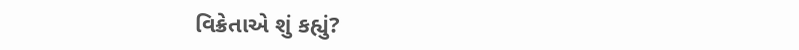વિક્રેતાએ શું કહ્યું?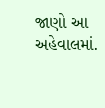જાણો આ અહેવાલમાં.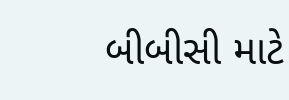બીબીસી માટે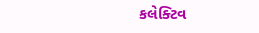કલેક્ટિવ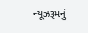ન્યૂઝરૂમનું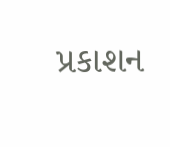પ્રકાશન